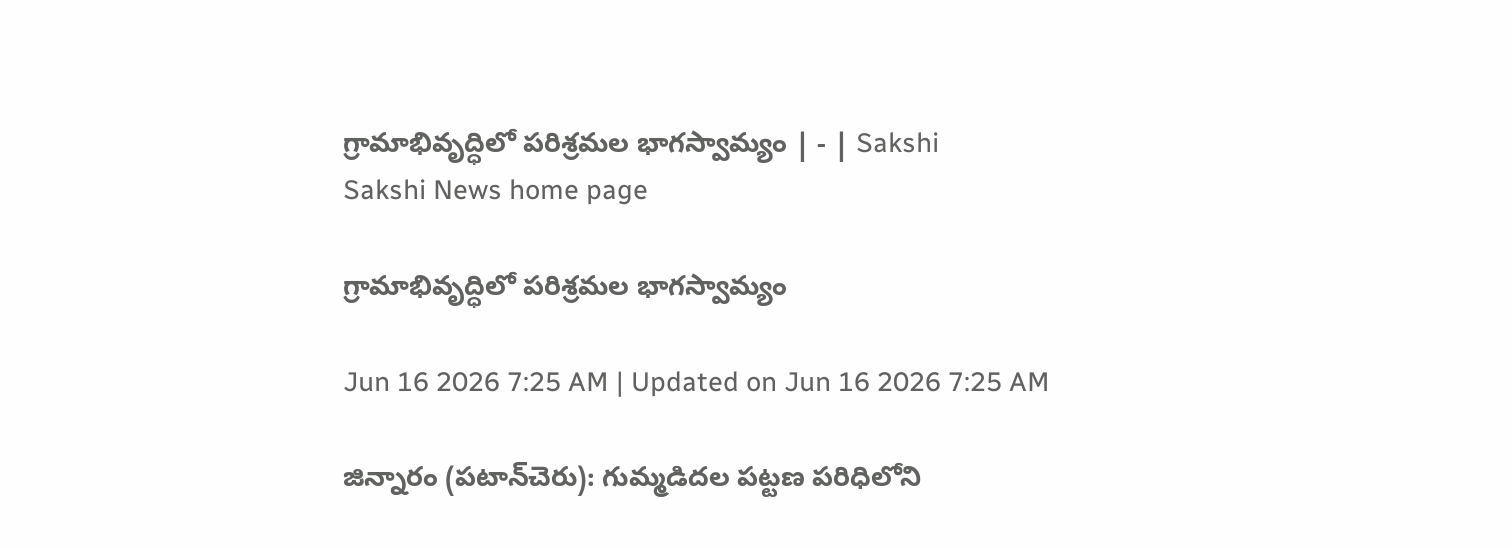గ్రామాభివృద్ధిలో పరిశ్రమల భాగస్వామ్యం | - | Sakshi
Sakshi News home page

గ్రామాభివృద్ధిలో పరిశ్రమల భాగస్వామ్యం

Jun 16 2026 7:25 AM | Updated on Jun 16 2026 7:25 AM

జిన్నారం (పటాన్‌చెరు): గుమ్మడిదల పట్టణ పరిధిలోని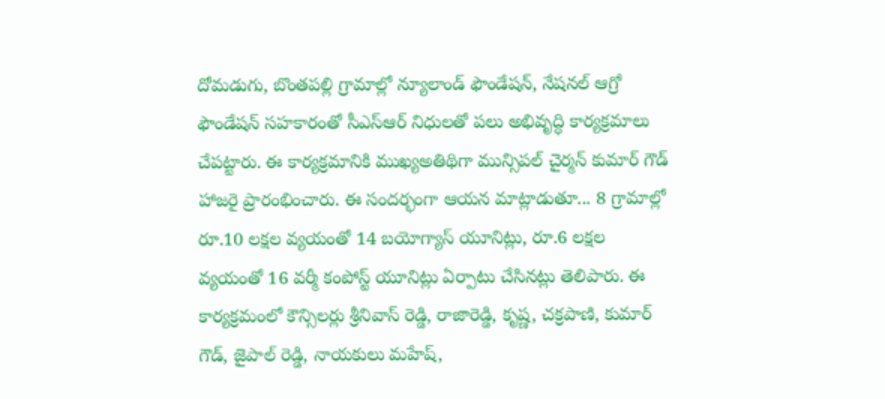దోమడుగు, బొంతపల్లి గ్రామాల్లో న్యూలాండ్‌ ఫౌండేషన్‌, నేషనల్‌ ఆగ్రో ఫౌండేషన్‌ సహకారంతో సీఎస్‌ఆర్‌ నిధులతో పలు అభివృద్ధి కార్యక్రమాలు చేపట్టారు. ఈ కార్యక్రమానికి ముఖ్యఅతిథిగా మున్సిపల్‌ చైర్మన్‌ కుమార్‌ గౌడ్‌ హాజరై ప్రారంభించారు. ఈ సందర్భంగా ఆయన మాట్లాడుతూ... 8 గ్రామాల్లో రూ.10 లక్షల వ్యయంతో 14 బయోగ్యాస్‌ యూనిట్లు, రూ.6 లక్షల వ్యయంతో 16 వర్మీ కంపోస్ట్‌ యూనిట్లు ఏర్పాటు చేసినట్లు తెలిపారు. ఈ కార్యక్రమంలో కౌన్సిలర్లు శ్రీనివాస్‌ రెడ్డి, రాజారెడ్డి, కృష్ణ, చక్రపాణి, కుమార్‌ గౌడ్‌, జైపాల్‌ రెడ్డి, నాయకులు మహేష్‌,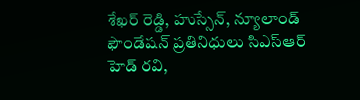శేఖర్‌ రెడ్డి, హుస్సేన్‌, న్యూలాండ్‌ ఫౌండేషన్‌ ప్రతినిధులు సిఎస్‌ఆర్‌ హెడ్‌ రవి,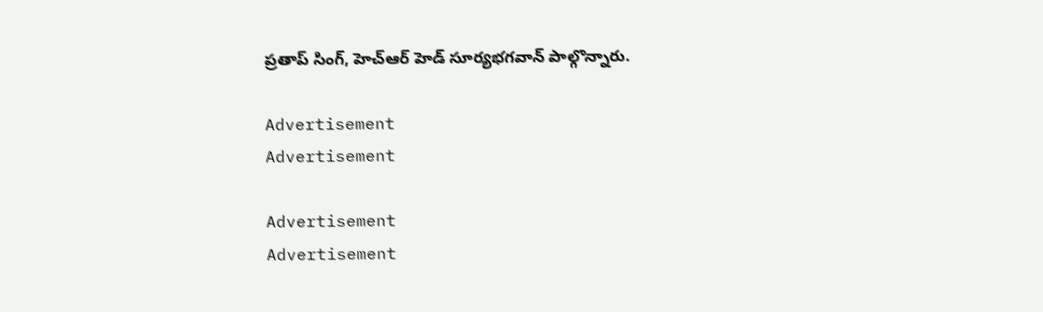ప్రతాప్‌ సింగ్‌, హెచ్‌ఆర్‌ హెడ్‌ సూర్యభగవాన్‌ పాల్గొన్నారు.

Advertisement
Advertisement

Advertisement
Advertisement